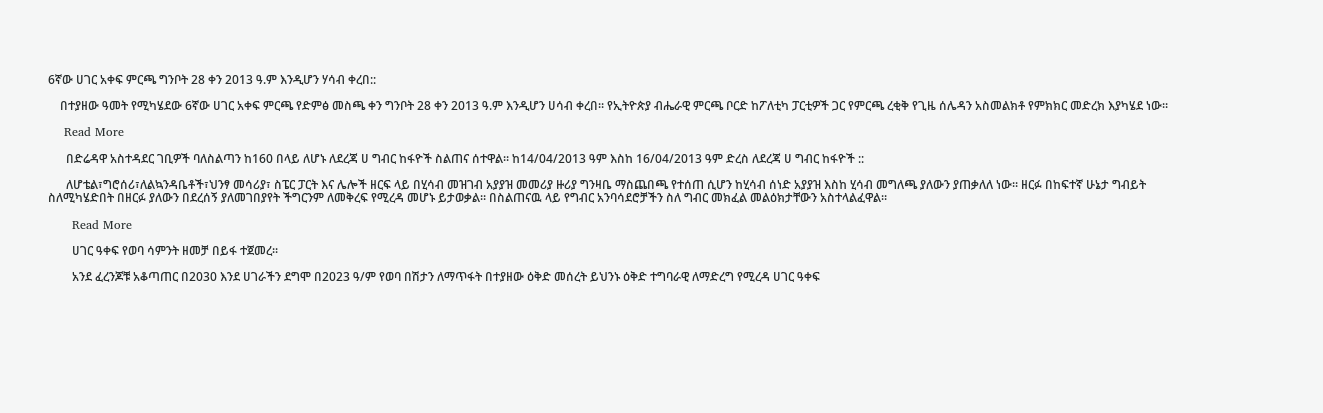6ኛው ሀገር አቀፍ ምርጫ ግንቦት 28 ቀን 2013 ዓ.ም እንዲሆን ሃሳብ ቀረበ::

    በተያዘው ዓመት የሚካሄደው 6ኛው ሀገር አቀፍ ምርጫ የድምፅ መስጫ ቀን ግንቦት 28 ቀን 2013 ዓ.ም እንዲሆን ሀሳብ ቀረበ። የኢትዮጵያ ብሔራዊ ምርጫ ቦርድ ከፖለቲካ ፓርቲዎች ጋር የምርጫ ረቂቅ የጊዜ ሰሌዳን አስመልክቶ የምክክር መድረክ እያካሄደ ነው።

    Read More

      በድሬዳዋ አስተዳደር ገቢዎች ባለስልጣን ከ160 በላይ ለሆኑ ለደረጃ ሀ ግብር ከፋዮች ስልጠና ሰተዋል። ከ14/04/2013 ዓም እስከ 16/04/2013 ዓም ድረስ ለደረጃ ሀ ግብር ከፋዮች ::

      ለሆቴል፣ግሮሰሪ፣ለልኳንዳቤቶች፣ህንፃ መሳሪያ፣ ስፔር ፓርት እና ሌሎች ዘርፍ ላይ በሂሳብ መዝገብ አያያዝ መመሪያ ዙሪያ ግንዛቤ ማስጨበጫ የተሰጠ ሲሆን ከሂሳብ ሰነድ አያያዝ እስከ ሂሳብ መግለጫ ያለውን ያጠቃለለ ነው። ዘርፉ በከፍተኛ ሁኔታ ግብይት ስለሚካሄድበት በዘርፉ ያለውን በደረሰኝ ያለመገበያየት ችግርንም ለመቅረፍ የሚረዳ መሆኑ ይታወቃል። በስልጠናዉ ላይ የግብር አንባሳደሮቻችን ስለ ግብር መክፈል መልዕክታቸውን አስተላልፈዋል።

      Read More

        ሀገር ዓቀፍ የወባ ሳምንት ዘመቻ በይፋ ተጀመረ፡፡

        አንደ ፈረንጆቹ አቆጣጠር በ2030 እንደ ሀገራችን ደግሞ በ2023 ዓ/ም የወባ በሽታን ለማጥፋት በተያዘው ዕቅድ መሰረት ይህንኑ ዕቅድ ተግባራዊ ለማድረግ የሚረዳ ሀገር ዓቀፍ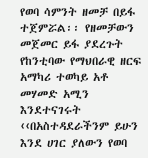የወባ ሳምንት ዘመቻ በይፋ ተጀምሯል፡፡ የዘመቻውን መጀመር ይፋ ያደረጉት የከንቲባው የማህበራዊ ዘርፍ አማካሪ ተወካይ አቶ መሃመድ አሚን እንደተናገሩት ‹‹በአስተዳደራችንም ይሁን እንደ ሀገር ያለውን የወባ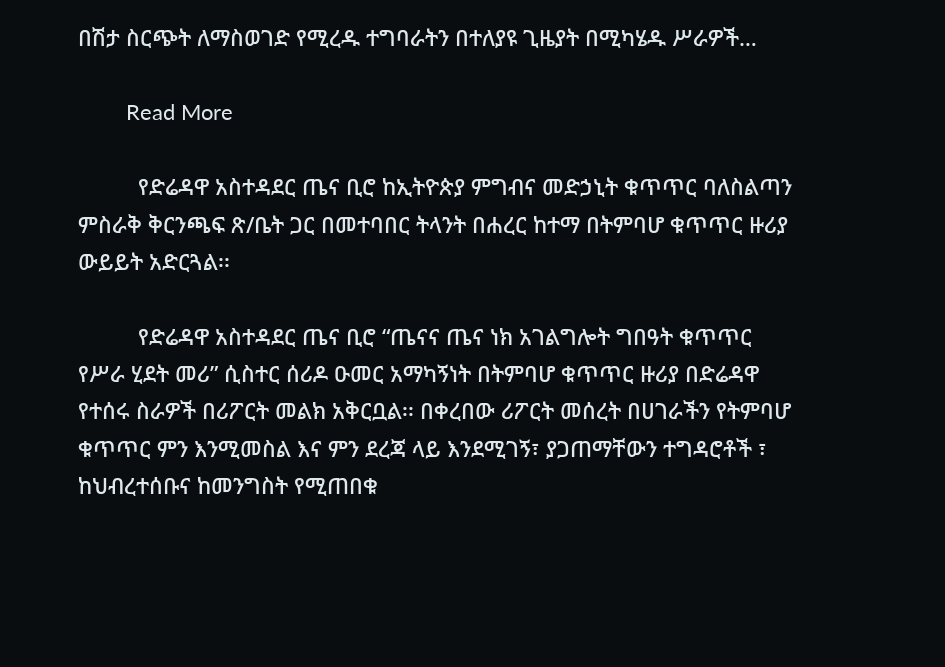በሽታ ስርጭት ለማስወገድ የሚረዱ ተግባራትን በተለያዩ ጊዜያት በሚካሄዱ ሥራዎች…

        Read More

          የድሬዳዋ አስተዳደር ጤና ቢሮ ከኢትዮጵያ ምግብና መድኃኒት ቁጥጥር ባለስልጣን ምስራቅ ቅርንጫፍ ጽ/ቤት ጋር በመተባበር ትላንት በሐረር ከተማ በትምባሆ ቁጥጥር ዙሪያ ውይይት አድርጓል፡፡

          የድሬዳዋ አስተዳደር ጤና ቢሮ “ጤናና ጤና ነክ አገልግሎት ግበዓት ቁጥጥር የሥራ ሂደት መሪ” ሲስተር ሰሪዶ ዑመር አማካኝነት በትምባሆ ቁጥጥር ዙሪያ በድሬዳዋ የተሰሩ ስራዎች በሪፖርት መልክ አቅርቧል፡፡ በቀረበው ሪፖርት መሰረት በሀገራችን የትምባሆ ቁጥጥር ምን እንሚመስል እና ምን ደረጃ ላይ እንደሚገኝ፣ ያጋጠማቸውን ተግዳሮቶች ፣ ከህብረተሰቡና ከመንግስት የሚጠበቁ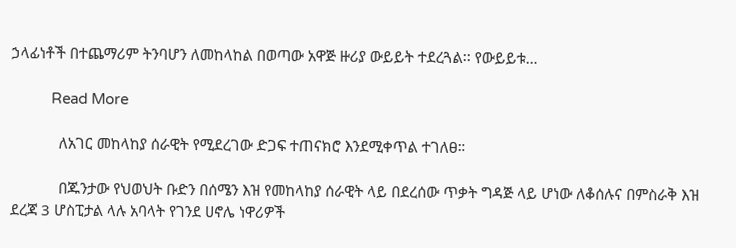ኃላፊነቶች በተጨማሪም ትንባሆን ለመከላከል በወጣው አዋጅ ዙሪያ ውይይት ተደረጓል፡፡ የውይይቱ…

          Read More

            ለአገር መከላከያ ሰራዊት የሚደረገው ድጋፍ ተጠናክሮ እንደሚቀጥል ተገለፀ።

            በጁንታው የህወህት ቡድን በሰሜን እዝ የመከላከያ ሰራዊት ላይ በደረሰው ጥቃት ግዳጅ ላይ ሆነው ለቆሰሉና በምስራቅ እዝ ደረጃ 3 ሆስፒታል ላሉ አባላት የገንደ ሀኖሌ ነዋሪዎች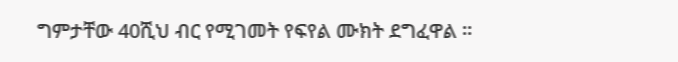ግምታቸው 40ሺህ ብር የሚገመት የፍየል ሙክት ደግፈዋል ።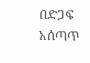በድጋፍ አሰጣጥ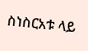ስነስርአቱ ላይ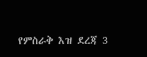የምስራቅ እዝ ደረጃ 3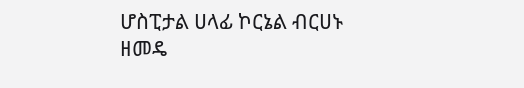ሆስፒታል ሀላፊ ኮርኔል ብርሀኑ ዘመዴ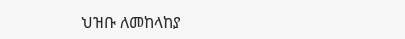ህዝቡ ለመከላከያ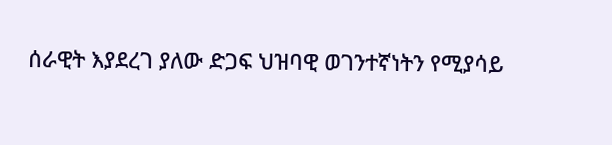ሰራዊት እያደረገ ያለው ድጋፍ ህዝባዊ ወገንተኛነትን የሚያሳይ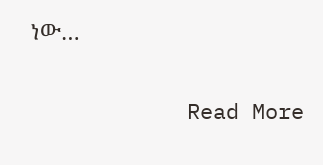ነው…

            Read More